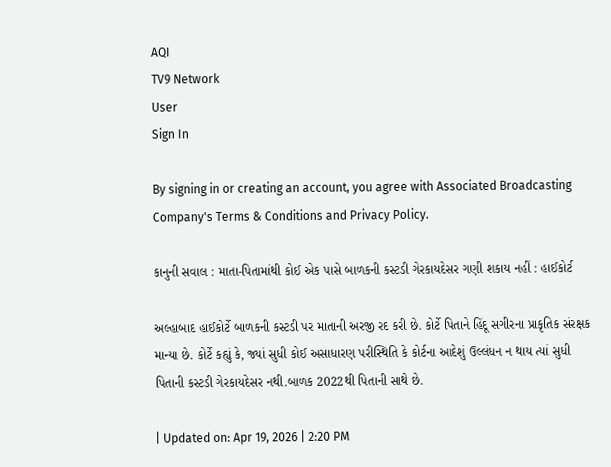AQI
TV9 Network
User
Sign In

By signing in or creating an account, you agree with Associated Broadcasting Company's Terms & Conditions and Privacy Policy.

કાનુની સવાલ : માતા-પિતામાંથી કોઈ એક પાસે બાળકની કસ્ટડી ગેરકાયદેસર ગણી શકાય નહીં : હાઈકોર્ટ

અલ્હાબાદ હાઈકોર્ટે બાળકની કસ્ટડી પર માતાની અરજી રદ કરી છે. કોર્ટે પિતાને હિંદૂ સગીરના પ્રાકૃતિક સંરક્ષક માન્યા છે. કોર્ટે કહ્યું કે, જ્યાં સુધી કોઈ અસાધારણ પરીસ્થિતિ કે કોર્ટના આદેશું ઉલ્લંધન ન થાય ત્યાં સુધી પિતાની કસ્ટડી ગેરકાયદેસર નથી.બાળક 2022થી પિતાની સાથે છે.

| Updated on: Apr 19, 2026 | 2:20 PM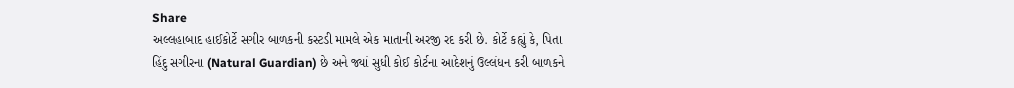Share
અલ્લહાબાદ હાઈકોર્ટે સગીર બાળકની કસ્ટડી મામલે એક માતાની અરજી રદ કરી છે. કોર્ટે કહ્યું કે, પિતા હિંદુ સગીરના (Natural Guardian) છે અને જ્યાં સુધી કોઈ કોર્ટના આદેશનું ઉલ્લંધન કરી બાળકને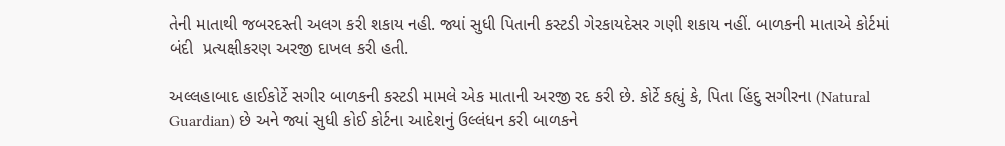તેની માતાથી જબરદસ્તી અલગ કરી શકાય નહી. જ્યાં સુધી પિતાની કસ્ટડી ગેરકાયદેસર ગણી શકાય નહીં. બાળકની માતાએ કોર્ટમાં બંદી  પ્રત્યક્ષીકરણ અરજી દાખલ કરી હતી.

અલ્લહાબાદ હાઈકોર્ટે સગીર બાળકની કસ્ટડી મામલે એક માતાની અરજી રદ કરી છે. કોર્ટે કહ્યું કે, પિતા હિંદુ સગીરના (Natural Guardian) છે અને જ્યાં સુધી કોઈ કોર્ટના આદેશનું ઉલ્લંધન કરી બાળકને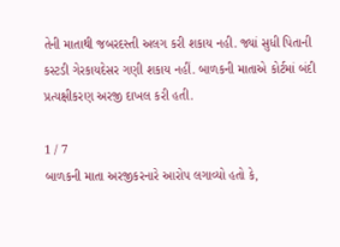તેની માતાથી જબરદસ્તી અલગ કરી શકાય નહી. જ્યાં સુધી પિતાની કસ્ટડી ગેરકાયદેસર ગણી શકાય નહીં. બાળકની માતાએ કોર્ટમાં બંદી પ્રત્યક્ષીકરણ અરજી દાખલ કરી હતી.

1 / 7
બાળકની માતા અરજીકરનારે આરોપ લગાવ્યો હતો કે,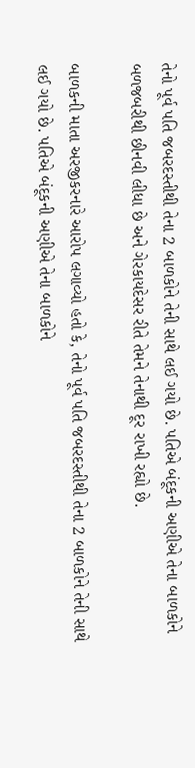તેનો પૂર્વ પતિ જબરદસ્તીથી તેના 2 બાળકોને તેની સાથે લઈ ગયો છે. પતિએ બંદૂકની અણીએ તેના બાળકોને બળજબરીથી છીનવી લીધા છે અને ગેરકાયદેસર રીતે તેમને તેનાથી દૂર રાખી રહ્યો છે.

બાળકની માતા અરજીકરનારે આરોપ લગાવ્યો હતો કે, તેનો પૂર્વ પતિ જબરદસ્તીથી તેના 2 બાળકોને તેની સાથે લઈ ગયો છે. પતિએ બંદૂકની અણીએ તેના બાળકોને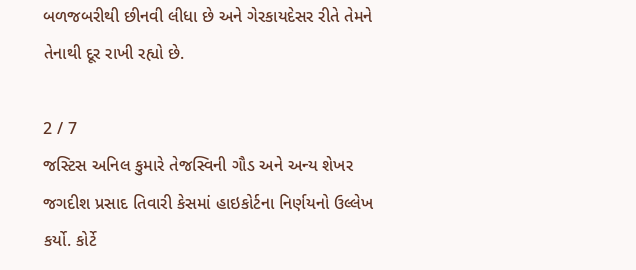બળજબરીથી છીનવી લીધા છે અને ગેરકાયદેસર રીતે તેમને તેનાથી દૂર રાખી રહ્યો છે.

2 / 7
જસ્ટિસ અનિલ કુમારે તેજસ્વિની ગૌડ અને અન્ય શેખર જગદીશ પ્રસાદ તિવારી કેસમાં હાઇકોર્ટના નિર્ણયનો ઉલ્લેખ કર્યો. કોર્ટે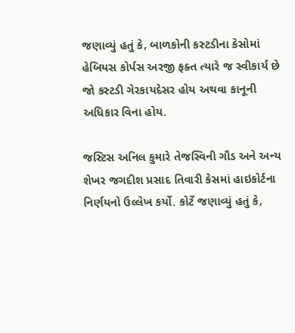જણાવ્યું હતું કે, બાળકોની કસ્ટડીના કેસોમાં હેબિયસ કોર્પસ અરજી ફક્ત ત્યારે જ સ્વીકાર્ય છે જો કસ્ટડી ગેરકાયદેસર હોય અથવા કાનૂની અધિકાર વિના હોય.

જસ્ટિસ અનિલ કુમારે તેજસ્વિની ગૌડ અને અન્ય શેખર જગદીશ પ્રસાદ તિવારી કેસમાં હાઇકોર્ટના નિર્ણયનો ઉલ્લેખ કર્યો. કોર્ટે જણાવ્યું હતું કે,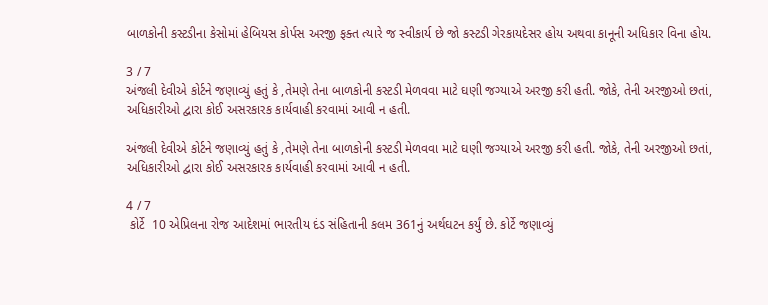બાળકોની કસ્ટડીના કેસોમાં હેબિયસ કોર્પસ અરજી ફક્ત ત્યારે જ સ્વીકાર્ય છે જો કસ્ટડી ગેરકાયદેસર હોય અથવા કાનૂની અધિકાર વિના હોય.

3 / 7
અંજલી દેવીએ કોર્ટને જણાવ્યું હતું કે ,તેમણે તેના બાળકોની કસ્ટડી મેળવવા માટે ઘણી જગ્યાએ અરજી કરી હતી. જોકે, તેની અરજીઓ છતાં, અધિકારીઓ દ્વારા કોઈ અસરકારક કાર્યવાહી કરવામાં આવી ન હતી.

અંજલી દેવીએ કોર્ટને જણાવ્યું હતું કે ,તેમણે તેના બાળકોની કસ્ટડી મેળવવા માટે ઘણી જગ્યાએ અરજી કરી હતી. જોકે, તેની અરજીઓ છતાં, અધિકારીઓ દ્વારા કોઈ અસરકારક કાર્યવાહી કરવામાં આવી ન હતી.

4 / 7
 કોર્ટે  10 એપ્રિલના રોજ આદેશમાં ભારતીય દંડ સંહિતાની કલમ 361નું અર્થઘટન કર્યું છે. કોર્ટે જણાવ્યું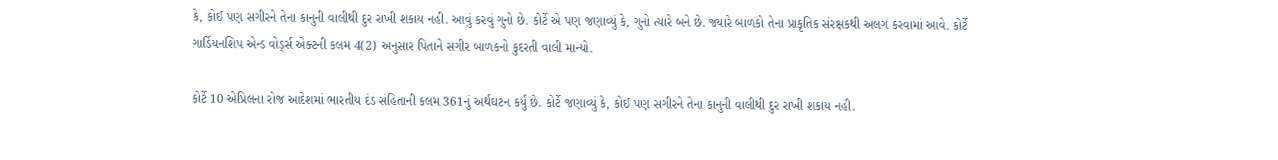કે, કોઈ પણ સગીરને તેના કાનુની વાલીથી દુર રાખી શકાય નહી. આવું કરવું ગુનો છે. કોર્ટે એ પણ જણાવ્યું કે, ગુનો ત્યારે બને છે. જ્યારે બાળકો તેના પ્રાકૃતિક સંરક્ષકથી અલગ કરવામાં આવે. કોર્ટે ગાર્ડિયનશિપ એન્ડ વોર્ડ્સ એક્ટની કલમ 4(2) અનુસાર પિતાને સગીર બાળકનો કુદરતી વાલી માન્યો.

કોર્ટે 10 એપ્રિલના રોજ આદેશમાં ભારતીય દંડ સંહિતાની કલમ 361નું અર્થઘટન કર્યું છે. કોર્ટે જણાવ્યું કે, કોઈ પણ સગીરને તેના કાનુની વાલીથી દુર રાખી શકાય નહી.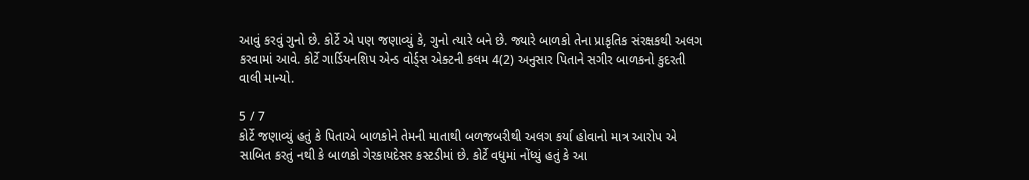આવું કરવું ગુનો છે. કોર્ટે એ પણ જણાવ્યું કે, ગુનો ત્યારે બને છે. જ્યારે બાળકો તેના પ્રાકૃતિક સંરક્ષકથી અલગ કરવામાં આવે. કોર્ટે ગાર્ડિયનશિપ એન્ડ વોર્ડ્સ એક્ટની કલમ 4(2) અનુસાર પિતાને સગીર બાળકનો કુદરતી વાલી માન્યો.

5 / 7
કોર્ટે જણાવ્યું હતું કે પિતાએ બાળકોને તેમની માતાથી બળજબરીથી અલગ કર્યા હોવાનો માત્ર આરોપ એ સાબિત કરતું નથી કે બાળકો ગેરકાયદેસર કસ્ટડીમાં છે. કોર્ટે વધુમાં નોંધ્યું હતું કે આ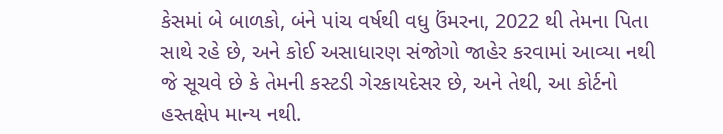કેસમાં બે બાળકો, બંને પાંચ વર્ષથી વધુ ઉંમરના, 2022 થી તેમના પિતા સાથે રહે છે, અને કોઈ અસાધારણ સંજોગો જાહેર કરવામાં આવ્યા નથી જે સૂચવે છે કે તેમની કસ્ટડી ગેરકાયદેસર છે, અને તેથી, આ કોર્ટનો હસ્તક્ષેપ માન્ય નથી.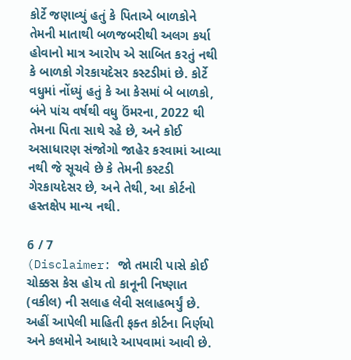કોર્ટે જણાવ્યું હતું કે પિતાએ બાળકોને તેમની માતાથી બળજબરીથી અલગ કર્યા હોવાનો માત્ર આરોપ એ સાબિત કરતું નથી કે બાળકો ગેરકાયદેસર કસ્ટડીમાં છે. કોર્ટે વધુમાં નોંધ્યું હતું કે આ કેસમાં બે બાળકો, બંને પાંચ વર્ષથી વધુ ઉંમરના, 2022 થી તેમના પિતા સાથે રહે છે, અને કોઈ અસાધારણ સંજોગો જાહેર કરવામાં આવ્યા નથી જે સૂચવે છે કે તેમની કસ્ટડી ગેરકાયદેસર છે, અને તેથી, આ કોર્ટનો હસ્તક્ષેપ માન્ય નથી.

6 / 7
(Disclaimer: જો તમારી પાસે કોઈ ચોક્કસ કેસ હોય તો કાનૂની નિષ્ણાત (વકીલ) ની સલાહ લેવી સલાહભર્યું છે. અહીં આપેલી માહિતી ફક્ત કોર્ટના નિર્ણયો અને કલમોને આધારે આપવામાં આવી છે.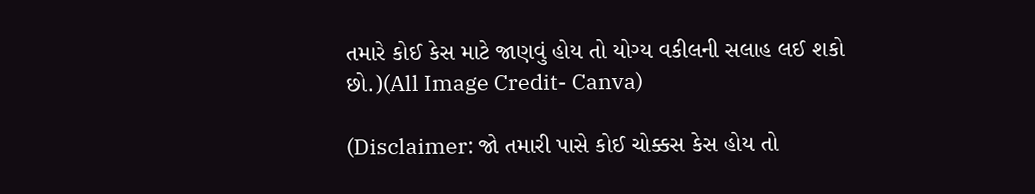તમારે કોઈ કેસ માટે જાણવું હોય તો યોગ્ય વકીલની સલાહ લઈ શકો છો.)(All Image Credit- Canva)

(Disclaimer: જો તમારી પાસે કોઈ ચોક્કસ કેસ હોય તો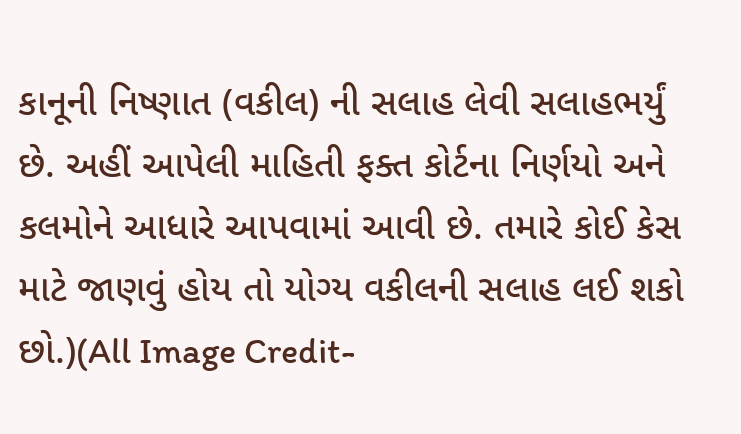કાનૂની નિષ્ણાત (વકીલ) ની સલાહ લેવી સલાહભર્યું છે. અહીં આપેલી માહિતી ફક્ત કોર્ટના નિર્ણયો અને કલમોને આધારે આપવામાં આવી છે. તમારે કોઈ કેસ માટે જાણવું હોય તો યોગ્ય વકીલની સલાહ લઈ શકો છો.)(All Image Credit-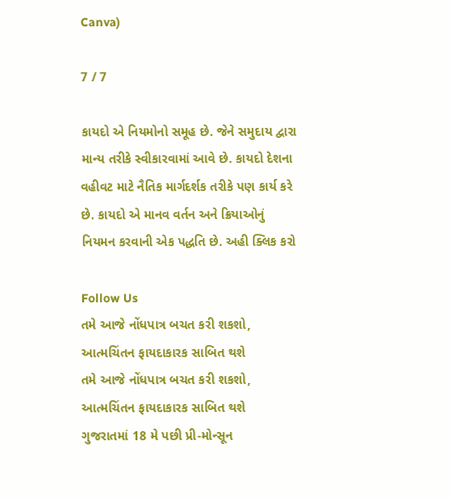Canva)

7 / 7

કાયદો એ નિયમોનો સમૂહ છે. જેને સમુદાય દ્વારા માન્ય તરીકે સ્વીકારવામાં આવે છે. કાયદો દેશના વહીવટ માટે નૈતિક માર્ગદર્શક તરીકે પણ કાર્ય કરે છે. કાયદો એ માનવ વર્તન અને ક્રિયાઓનું નિયમન કરવાની એક પદ્ધતિ છે. અહી ક્લિક કરો

Follow Us
તમે આજે નોંધપાત્ર બચત કરી શકશો, આત્મચિંતન ફાયદાકારક સાબિત થશે
તમે આજે નોંધપાત્ર બચત કરી શકશો, આત્મચિંતન ફાયદાકારક સાબિત થશે
ગુજરાતમાં 18 મે પછી પ્રી-મોન્સૂન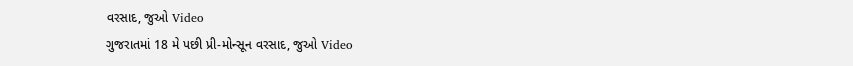વરસાદ, જુઓ Video
ગુજરાતમાં 18 મે પછી પ્રી-મોન્સૂન વરસાદ, જુઓ Video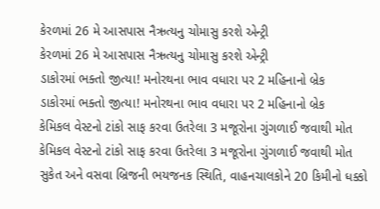કેરળમાં 26 મે આસપાસ નૈઋત્યનુ ચોમાસુ કરશે એન્ટ્રી
કેરળમાં 26 મે આસપાસ નૈઋત્યનુ ચોમાસુ કરશે એન્ટ્રી
ડાકોરમાં ભક્તો જીત્યા! મનોરથના ભાવ વધારા પર 2 મહિનાનો બ્રેક
ડાકોરમાં ભક્તો જીત્યા! મનોરથના ભાવ વધારા પર 2 મહિનાનો બ્રેક
કેમિકલ વેસ્ટનો ટાંકો સાફ કરવા ઉતરેલા 3 મજૂરોના ગુંગળાઈ જવાથી મોત
કેમિકલ વેસ્ટનો ટાંકો સાફ કરવા ઉતરેલા 3 મજૂરોના ગુંગળાઈ જવાથી મોત
સુકેત અને વસવા બ્રિજની ભયજનક સ્થિતિ, વાહનચાલકોને 20 કિમીનો ધક્કો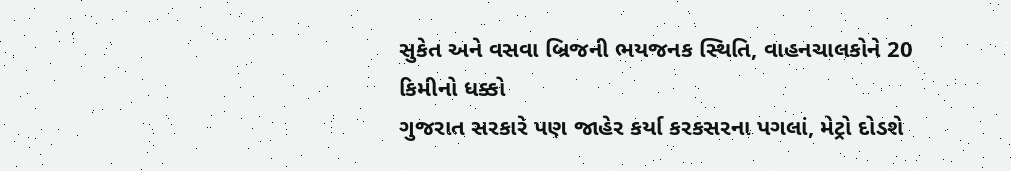સુકેત અને વસવા બ્રિજની ભયજનક સ્થિતિ, વાહનચાલકોને 20 કિમીનો ધક્કો
ગુજરાત સરકારે પણ જાહેર કર્યા કરકસરના પગલાં, મેટ્રો દોડશે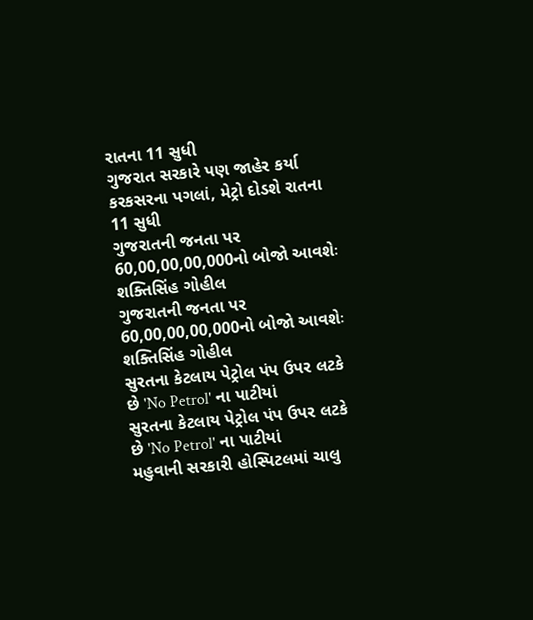રાતના 11 સુધી
ગુજરાત સરકારે પણ જાહેર કર્યા કરકસરના પગલાં, મેટ્રો દોડશે રાતના 11 સુધી
ગુજરાતની જનતા પર 60,00,00,00,000નો બોજો આવશેઃ શક્તિસિંહ ગોહીલ
ગુજરાતની જનતા પર 60,00,00,00,000નો બોજો આવશેઃ શક્તિસિંહ ગોહીલ
સુરતના કેટલાય પેટ્રોલ પંપ ઉપર લટકે છે 'No Petrol' ના પાટીયાં
સુરતના કેટલાય પેટ્રોલ પંપ ઉપર લટકે છે 'No Petrol' ના પાટીયાં
મહુવાની સરકારી હોસ્પિટલમાં ચાલુ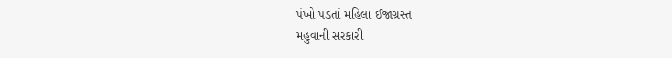પંખો પડતાં મહિલા ઈજાગ્રસ્ત
મહુવાની સરકારી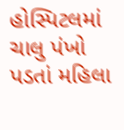હોસ્પિટલમાં ચાલુ પંખો પડતાં મહિલા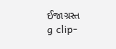ઈજાગ્રસ્ત
g clip-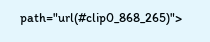path="url(#clip0_868_265)">